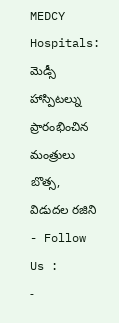MEDCY Hospitals: మెడ్సీ హాస్పిటల్ను ప్రారంభించిన మంత్రులు బొత్స, విడుదల రజిని
- Follow Us :
-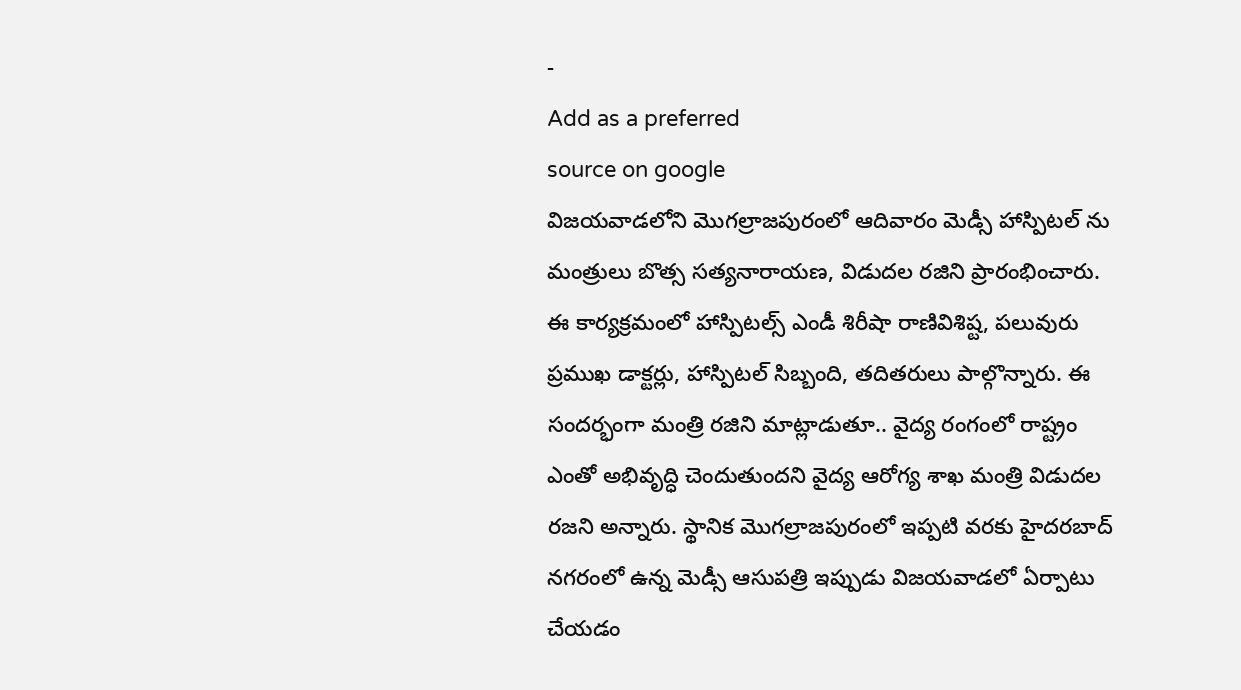-
Add as a preferred
source on google
విజయవాడలోని మొగల్రాజపురంలో ఆదివారం మెడ్సీ హాస్పిటల్ ను మంత్రులు బొత్స సత్యనారాయణ, విడుదల రజిని ప్రారంభించారు. ఈ కార్యక్రమంలో హాస్పిటల్స్ ఎండీ శిరీషా రాణివిశిష్ట, పలువురు ప్రముఖ డాక్టర్లు, హాస్పిటల్ సిబ్బంది, తదితరులు పాల్గొన్నారు. ఈ సందర్భంగా మంత్రి రజిని మాట్లాడుతూ.. వైద్య రంగంలో రాష్ట్రం ఎంతో అభివృద్ధి చెందుతుందని వైద్య ఆరోగ్య శాఖ మంత్రి విడుదల రజని అన్నారు. స్థానిక మొగల్రాజపురంలో ఇప్పటి వరకు హైదరబాద్ నగరంలో ఉన్న మెడ్సీ ఆసుపత్రి ఇప్పుడు విజయవాడలో ఏర్పాటు చేయడం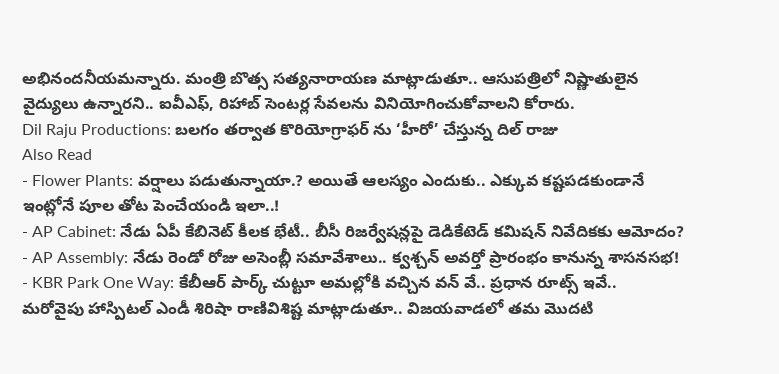అభినందనీయమన్నారు. మంత్రి బొత్స సత్యనారాయణ మాట్లాడుతూ.. ఆసుపత్రిలో నిష్ణాతులైన వైద్యులు ఉన్నారని.. ఐవీఎఫ్, రిహాబ్ సెంటర్ల సేవలను వినియోగించుకోవాలని కోరారు.
Dil Raju Productions: బలగం తర్వాత కొరియోగ్రాఫర్ ను ‘హీరో’ చేస్తున్న దిల్ రాజు
Also Read
- Flower Plants: వర్షాలు పడుతున్నాయా.? అయితే ఆలస్యం ఎందుకు.. ఎక్కువ కష్టపడకుండానే ఇంట్లోనే పూల తోట పెంచేయండి ఇలా..!
- AP Cabinet: నేడు ఏపీ కేబినెట్ కీలక భేటీ.. బీసీ రిజర్వేషన్లపై డెడికేటెడ్ కమిషన్ నివేదికకు ఆమోదం?
- AP Assembly: నేడు రెండో రోజు అసెంబ్లీ సమావేశాలు.. క్వశ్చన్ అవర్తో ప్రారంభం కానున్న శాసనసభ!
- KBR Park One Way: కేబీఆర్ పార్క్ చుట్టూ అమల్లోకి వచ్చిన వన్ వే.. ప్రధాన రూట్స్ ఇవే..
మరోవైపు హాస్పిటల్ ఎండీ శిరిషా రాణివిశిష్ట మాట్లాడుతూ.. విజయవాడలో తమ మొదటి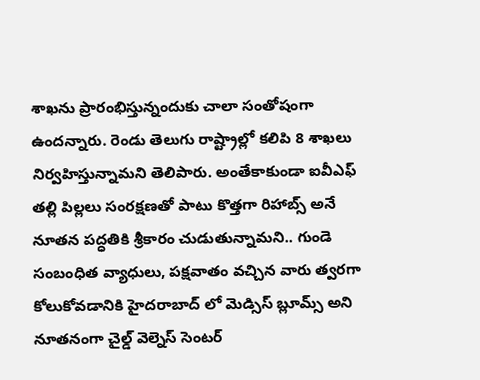శాఖను ప్రారంభిస్తున్నందుకు చాలా సంతోషంగా ఉందన్నారు. రెండు తెలుగు రాష్ట్రాల్లో కలిపి 8 శాఖలు నిర్వహిస్తున్నామని తెలిపారు. అంతేకాకుండా ఐవీఎఫ్ తల్లి పిల్లలు సంరక్షణతో పాటు కొత్తగా రిహాబ్స్ అనే నూతన పద్ధతికి శ్రీకారం చుడుతున్నామని.. గుండె సంబంధిత వ్యాధులు, పక్షవాతం వచ్చిన వారు త్వరగా కోలుకోవడానికి హైదరాబాద్ లో మెడ్సిస్ బ్లూమ్స్ అని నూతనంగా చైల్డ్ వెల్నెస్ సెంటర్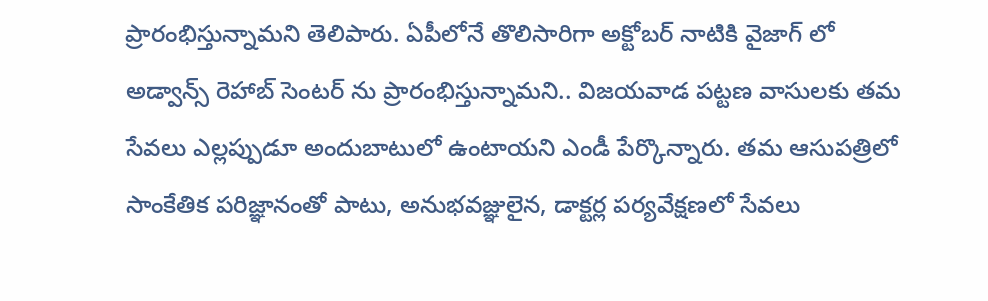ప్రారంభిస్తున్నామని తెలిపారు. ఏపీలోనే తొలిసారిగా అక్టోబర్ నాటికి వైజాగ్ లో అడ్వాన్స్ రెహాబ్ సెంటర్ ను ప్రారంభిస్తున్నామని.. విజయవాడ పట్టణ వాసులకు తమ సేవలు ఎల్లప్పుడూ అందుబాటులో ఉంటాయని ఎండీ పేర్కొన్నారు. తమ ఆసుపత్రిలో సాంకేతిక పరిజ్ఞానంతో పాటు, అనుభవజ్ఞులైన, డాక్టర్ల పర్యవేక్షణలో సేవలు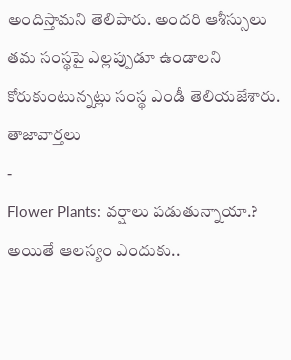అందిస్తామని తెలిపారు. అందరి ఆశీస్సులు తమ సంస్థపై ఎల్లప్పుడూ ఉండాలని కోరుకుంటున్నట్లు సంస్థ ఎండీ తెలియజేశారు.
తాజావార్తలు
-
Flower Plants: వర్షాలు పడుతున్నాయా.? అయితే ఆలస్యం ఎందుకు..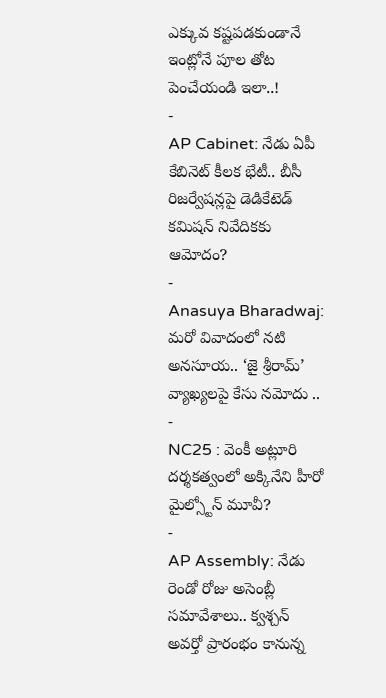ఎక్కువ కష్టపడకుండానే ఇంట్లోనే పూల తోట పెంచేయండి ఇలా..!
-
AP Cabinet: నేడు ఏపీ కేబినెట్ కీలక భేటీ.. బీసీ రిజర్వేషన్లపై డెడికేటెడ్ కమిషన్ నివేదికకు ఆమోదం?
-
Anasuya Bharadwaj: మరో వివాదంలో నటి అనసూయ.. ‘జై శ్రీరామ్’ వ్యాఖ్యలపై కేసు నమోదు ..
-
NC25 : వెంకీ అట్లూరి దర్శకత్వంలో అక్కినేని హీరో మైల్స్టోన్ మూవీ?
-
AP Assembly: నేడు రెండో రోజు అసెంబ్లీ సమావేశాలు.. క్వశ్చన్ అవర్తో ప్రారంభం కానున్న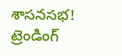శాసనసభ!
ట్రెండింగ్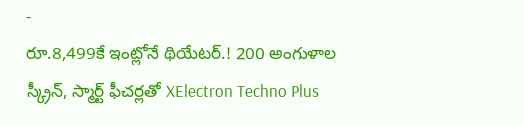-
రూ.8,499కే ఇంట్లోనే థియేటర్.! 200 అంగుళాల స్క్రీన్, స్మార్ట్ ఫీచర్లతో XElectron Techno Plus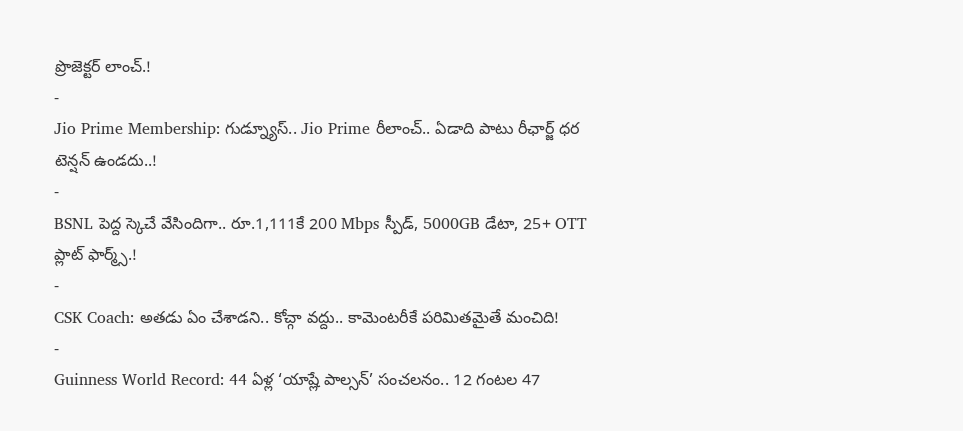ప్రొజెక్టర్ లాంచ్.!
-
Jio Prime Membership: గుడ్న్యూస్.. Jio Prime రీలాంచ్.. ఏడాది పాటు రీఛార్జ్ ధర టెన్షన్ ఉండదు..!
-
BSNL పెద్ద స్కెచే వేసిందిగా.. రూ.1,111కే 200 Mbps స్పీడ్, 5000GB డేటా, 25+ OTT ప్లాట్ ఫార్మ్స్.!
-
CSK Coach: అతడు ఏం చేశాడని.. కోచ్గా వద్దు.. కామెంటరీకే పరిమితమైతే మంచిది!
-
Guinness World Record: 44 ఏళ్ల ‘యాష్లే పాల్సన్’ సంచలనం.. 12 గంటల 47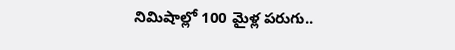నిమిషాల్లో 100 మైళ్ల పరుగు..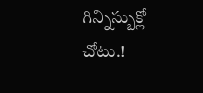గిన్నిస్బుక్లో చోటు.!